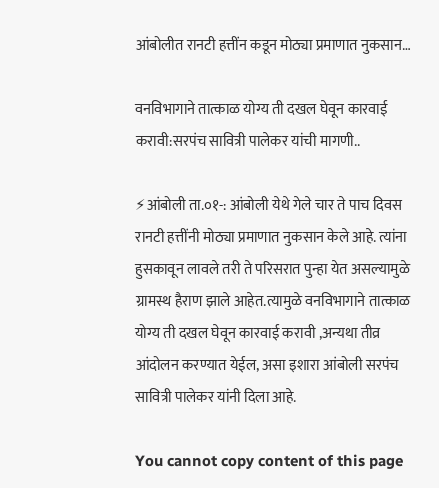आंबोलीत रानटी हत्तींन कडून मोठ्या प्रमाणात नुकसान…

वनविभागाने तात्काळ योग्य ती दखल घेवून कारवाई करावी:सरपंच सावित्री पालेकर यांची मागणी..

⚡आंबोली ता.०१-: आंबोली येथे गेले चार ते पाच दिवस रानटी हत्तींनी मोठ्या प्रमाणात नुकसान केले आहे. त्यांना हुसकावून लावले तरी ते परिसरात पुन्हा येत असल्यामुळे ग्रामस्थ हैराण झाले आहेत.त्यामुळे वनविभागाने तात्काळ योग्य ती दखल घेवून कारवाई करावी ,अन्यथा तीव्र आंदोलन करण्यात येईल, असा इशारा आंबोली सरपंच सावित्री पालेकर यांनी दिला आहे.

You cannot copy content of this page